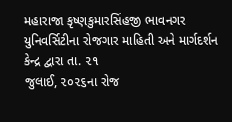મહારાજા કૃષ્ણકુમારસિંહજી ભાવનગર યુનિવર્સિટીના રોજગાર માહિતી અને માર્ગદર્શન કેન્દ્ર દ્વારા તા. ૨૧
જુલાઈ, ૨૦૨૬ના રોજ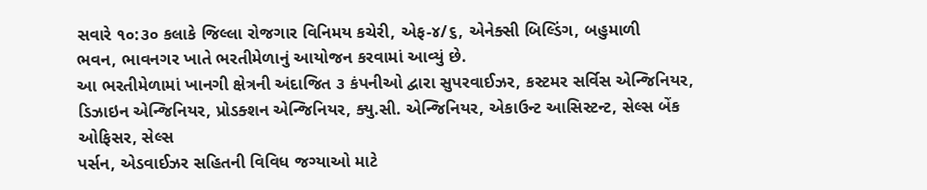સવારે ૧૦:૩૦ કલાકે જિલ્લા રોજગાર વિનિમય કચેરી, એફ-૪/૬, એનેક્સી બિલ્ડિંગ, બહુમાળી
ભવન, ભાવનગર ખાતે ભરતીમેળાનું આયોજન કરવામાં આવ્યું છે.
આ ભરતીમેળામાં ખાનગી ક્ષેત્રની અંદાજિત ૩ કંપનીઓ દ્વારા સુપરવાઈઝર, કસ્ટમર સર્વિસ એન્જિનિયર,
ડિઝાઇન એન્જિનિયર, પ્રોડક્શન એન્જિનિયર, ક્યુ.સી. એન્જિનિયર, એકાઉન્ટ આસિસ્ટન્ટ, સેલ્સ બેંક ઓફિસર, સેલ્સ
પર્સન, એડવાઈઝર સહિતની વિવિધ જગ્યાઓ માટે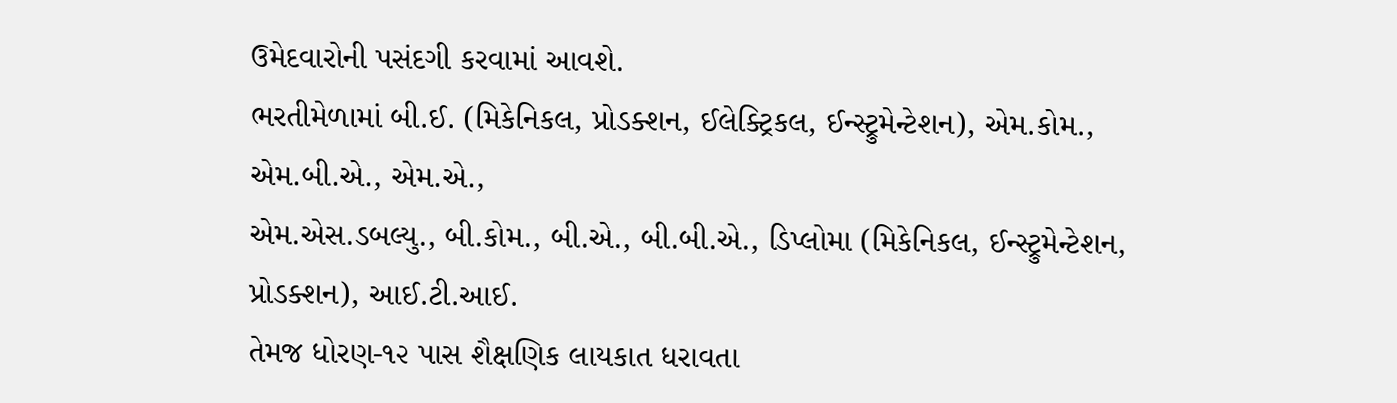ઉમેદવારોની પસંદગી કરવામાં આવશે.
ભરતીમેળામાં બી.ઈ. (મિકેનિકલ, પ્રોડક્શન, ઈલેક્ટ્રિકલ, ઈન્સ્ટ્રુમેન્ટેશન), એમ.કોમ., એમ.બી.એ., એમ.એ.,
એમ.એસ.ડબલ્યુ., બી.કોમ., બી.એ., બી.બી.એ., ડિપ્લોમા (મિકેનિકલ, ઈન્સ્ટ્રુમેન્ટેશન, પ્રોડક્શન), આઈ.ટી.આઈ.
તેમજ ધોરણ-૧૨ પાસ શૈક્ષણિક લાયકાત ધરાવતા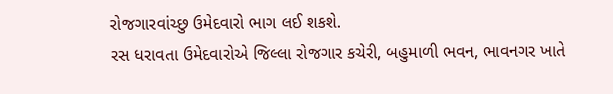રોજગારવાંચ્છુ ઉમેદવારો ભાગ લઈ શકશે.
રસ ધરાવતા ઉમેદવારોએ જિલ્લા રોજગાર કચેરી, બહુમાળી ભવન, ભાવનગર ખાતે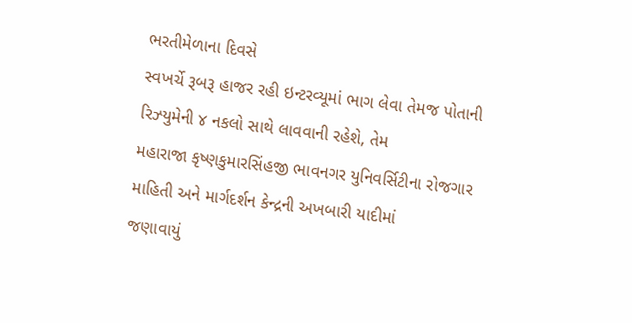ભરતીમેળાના દિવસે
સ્વખર્ચે રૂબરૂ હાજર રહી ઇન્ટરવ્યૂમાં ભાગ લેવા તેમજ પોતાની રિઝ્યુમેની ૪ નકલો સાથે લાવવાની રહેશે, તેમ
મહારાજા કૃષ્ણકુમારસિંહજી ભાવનગર યુનિવર્સિટીના રોજગાર માહિતી અને માર્ગદર્શન કેન્દ્રની અખબારી યાદીમાં
જણાવાયું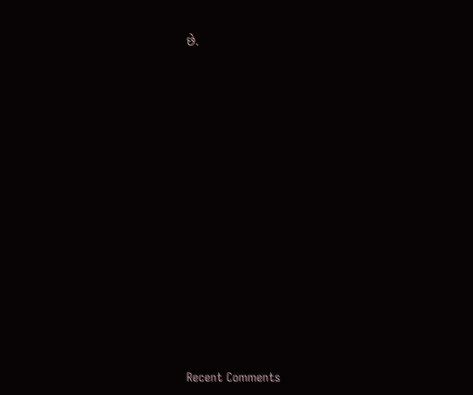છે.
















Recent Comments